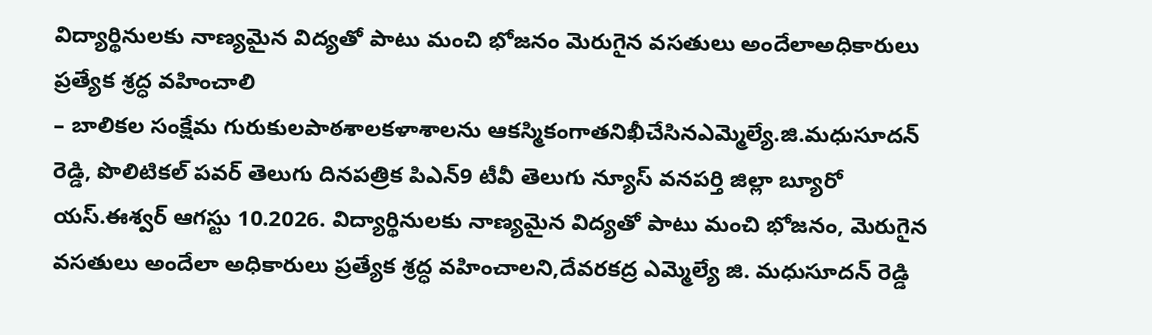విద్యార్థినులకు నాణ్యమైన విద్యతో పాటు మంచి భోజనం మెరుగైన వసతులు అందేలాఅధికారులు ప్రత్యేక శ్రద్ధ వహించాలి
– బాలికల సంక్షేమ గురుకులపాఠశాలకళాశాలను ఆకస్మికంగాతనిఖీచేసినఎమ్మెల్యే.జి.మధుసూదన్ రెడ్డి, పొలిటికల్ పవర్ తెలుగు దినపత్రిక పిఎన్9 టీవీ తెలుగు న్యూస్ వనపర్తి జిల్లా బ్యూరో యస్.ఈశ్వర్ ఆగస్టు 10.2026. విద్యార్థినులకు నాణ్యమైన విద్యతో పాటు మంచి భోజనం, మెరుగైన వసతులు అందేలా అధికారులు ప్రత్యేక శ్రద్ధ వహించాలని,దేవరకద్ర ఎమ్మెల్యే జి. మధుసూదన్ రెడ్డి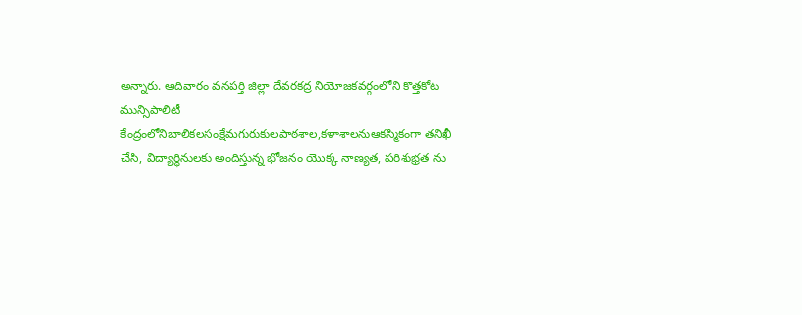అన్నారు. ఆదివారం వనపర్తి జిల్లా దేవరకద్ర నియోజకవర్గంలోని కొత్తకోట మున్సిపాలిటీ కేంద్రంలోనిబాలికలసంక్షేమగురుకులపాఠశాల,కళాశాలనుఆకస్మికంగా తనిఖీ చేసి, విద్యార్థినులకు అందిస్తున్న భోజనం యొక్క నాణ్యత, పరిశుభ్రత ను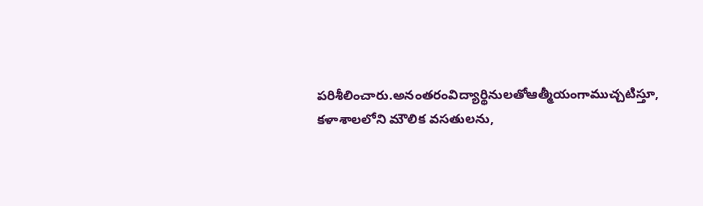పరిశీలించారు.అనంతరంవిద్యార్థినులతోఆత్మీయంగాముచ్చటిస్తూ, కళాశాలలోని మౌలిక వసతులను,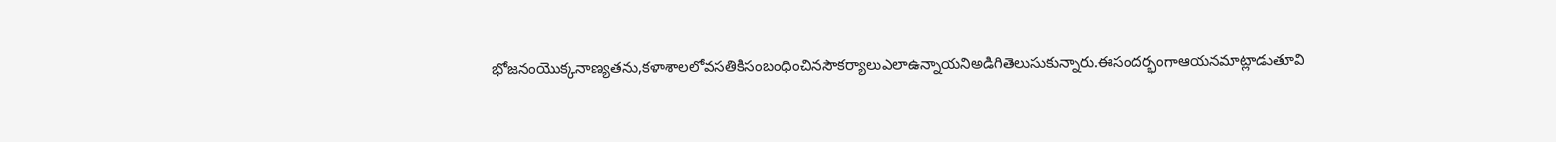భోజనంయొక్కనాణ్యతను,కళాశాలలోవసతికిసంబంధించినసౌకర్యాలుఎలాఉన్నాయనిఅడిగితెలుసుకున్నారు.ఈసందర్భంగాఆయనమాట్లాడుతూవి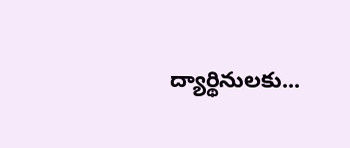ద్యార్థినులకు...